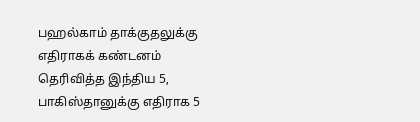பஹல்காம் தாக்குதலுக்கு எதிராகக் கண்டனம் தெரிவித்த இந்திய 5, பாகிஸ்தானுக்கு எதிராக 5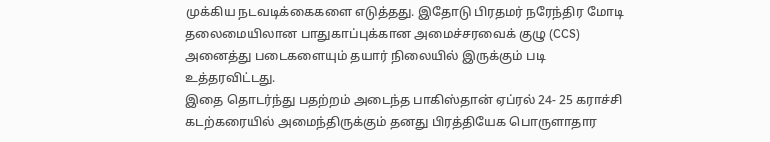முக்கிய நடவடிக்கைகளை எடுத்தது. இதோடு பிரதமர் நரேந்திர மோடி தலைமையிலான பாதுகாப்புக்கான அமைச்சரவைக் குழு (CCS) அனைத்து படைகளையும் தயார் நிலையில் இருக்கும் படி உத்தரவிட்டது.
இதை தொடர்ந்து பதற்றம் அடைந்த பாகிஸ்தான் ஏப்ரல் 24- 25 கராச்சி கடற்கரையில் அமைந்திருக்கும் தனது பிரத்தியேக பொருளாதார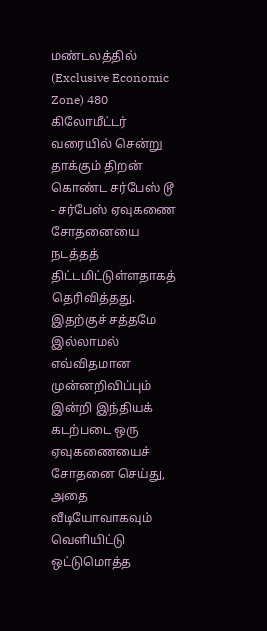மண்டலத்தில் (Exclusive Economic Zone) 480 கிலோமீட்டர் வரையில் சென்று தாக்கும் திறன் கொண்ட சர்பேஸ் டூ - சர்பேஸ் ஏவுகணை சோதனையை நடத்தத் திட்டமிட்டுள்ளதாகத் தெரிவித்தது. இதற்குச் சத்தமே இல்லாமல் எவ்விதமான முன்னறிவிப்பும் இன்றி இந்தியக் கடற்படை ஒரு ஏவுகணையைச் சோதனை செய்து, அதை வீடியோவாகவும் வெளியிட்டு ஒட்டுமொத்த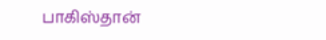பாகிஸ்தான்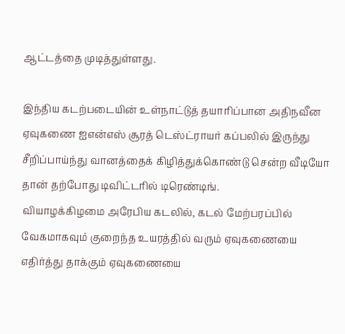ஆட்டத்தை முடித்துள்ளது.

இந்திய கடற்படையின் உள்நாட்டுத் தயாரிப்பான அதிநவீன ஏவுகணை ஐஎன்எஸ் சூரத் டெஸ்ட்ராயர் கப்பலில் இருந்து சீறிப்பாய்ந்து வானத்தைக் கிழித்துக்கொண்டு சென்ற வீடியோ தான் தற்போது டிவிட்டரில் டிரெண்டிங்.
வியாழக்கிழமை அரேபிய கடலில், கடல் மேற்பரப்பில் வேகமாகவும் குறைந்த உயரத்தில் வரும் ஏவுகணையை எதிர்த்து தாக்கும் ஏவுகணையை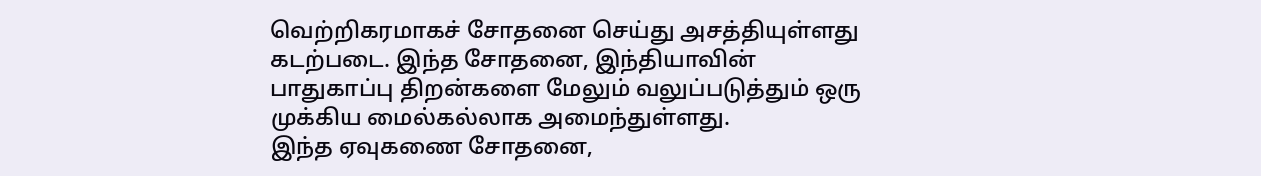வெற்றிகரமாகச் சோதனை செய்து அசத்தியுள்ளது கடற்படை. இந்த சோதனை, இந்தியாவின் பாதுகாப்பு திறன்களை மேலும் வலுப்படுத்தும் ஒரு முக்கிய மைல்கல்லாக அமைந்துள்ளது.
இந்த ஏவுகணை சோதனை,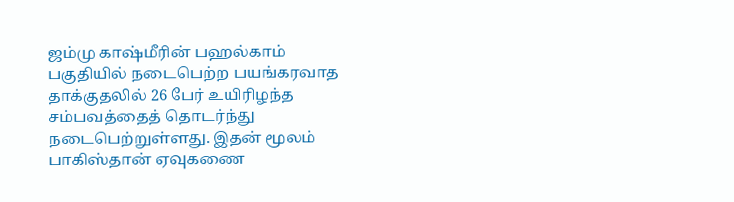ஜம்மு காஷ்மீரின் பஹல்காம் பகுதியில் நடைபெற்ற பயங்கரவாத தாக்குதலில் 26 பேர் உயிரிழந்த சம்பவத்தைத் தொடர்ந்து நடைபெற்றுள்ளது. இதன் மூலம் பாகிஸ்தான் ஏவுகணை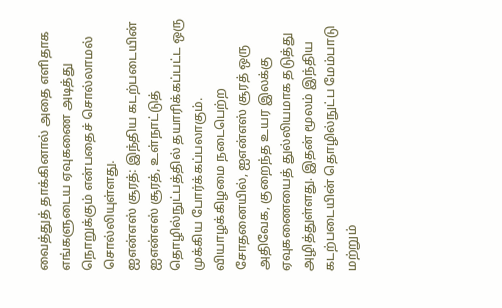வைத்துத் தாக்கினால் அதை எளிதாக எங்களுடைய ஏவுகணை அடித்து நொறுக்கும் என்பதைச் சொல்லாமல் சொல்லியுள்ளது.
ஐஎன்எஸ் சூரத்: இந்திய கடற்படையின் ஐஎன்எஸ் சூரத், உள்நாட்டுத் தொழில்நுட்பத்தில் தயாரிக்கப்பட்ட ஒரு முக்கிய போர்க்கப்பலாகும். வியாழக்கிழமை நடைபெற்ற சோதனையில், ஐஎன்எஸ் சூரத் ஒரு அதிவேக, குறைந்த உயர இலக்கு ஏவுகணையைத் துல்லியமாக தடுத்து அழித்துள்ளது. இதன் மூலம் இந்திய கடற்படையின் தொழில்நுட்ப மேம்பாடு மற்றும்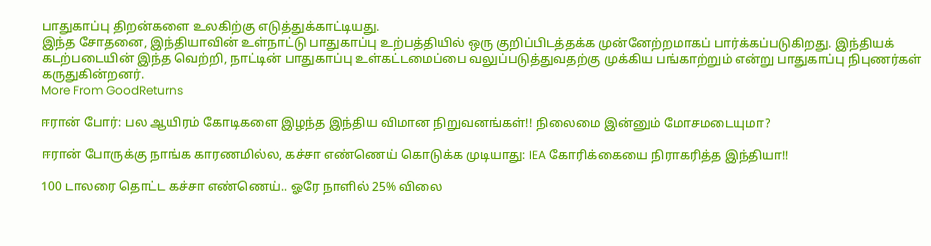பாதுகாப்பு திறன்களை உலகிற்கு எடுத்துக்காட்டியது.
இந்த சோதனை, இந்தியாவின் உள்நாட்டு பாதுகாப்பு உற்பத்தியில் ஒரு குறிப்பிடத்தக்க முன்னேற்றமாகப் பார்க்கப்படுகிறது. இந்தியக் கடற்படையின் இந்த வெற்றி, நாட்டின் பாதுகாப்பு உள்கட்டமைப்பை வலுப்படுத்துவதற்கு முக்கிய பங்காற்றும் என்று பாதுகாப்பு நிபுணர்கள் கருதுகின்றனர்.
More From GoodReturns

ஈரான் போர்: பல ஆயிரம் கோடிகளை இழந்த இந்திய விமான நிறுவனங்கள்!! நிலைமை இன்னும் மோசமடையுமா?

ஈரான் போருக்கு நாங்க காரணமில்ல, கச்சா எண்ணெய் கொடுக்க முடியாது: IEA கோரிக்கையை நிராகரித்த இந்தியா!!

100 டாலரை தொட்ட கச்சா எண்ணெய்.. ஓரே நாளில் 25% விலை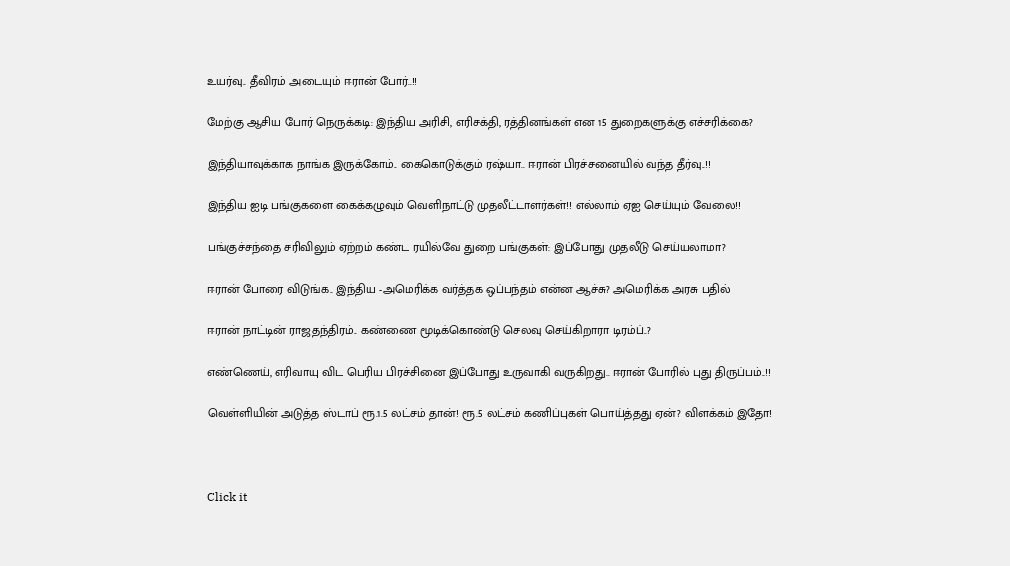உயர்வு.. தீவிரம் அடையும் ஈரான் போர்..!!

மேற்கு ஆசிய போர் நெருக்கடி: இந்திய அரிசி, எரிசக்தி, ரத்தினங்கள் என 15 துறைகளுக்கு எச்சரிக்கை?

இந்தியாவுக்காக நாங்க இருக்கோம்.. கைகொடுக்கும் ரஷ்யா.. ஈரான் பிரச்சனையில் வந்த தீர்வு..!!

இந்திய ஐடி பங்குகளை கைக்கழுவும் வெளிநாட்டு முதலீட்டாளர்கள்!! எல்லாம் ஏஐ செய்யும் வேலை!!

பங்குச்சந்தை சரிவிலும் ஏற்றம் கண்ட ரயில்வே துறை பங்குகள்: இப்போது முதலீடு செய்யலாமா?

ஈரான் போரை விடுங்க.. இந்திய -அமெரிக்க வர்த்தக ஒப்பந்தம் என்ன ஆச்சு? அமெரிக்க அரசு பதில்

ஈரான் நாட்டின் ராஜதந்திரம்.. கண்ணை மூடிக்கொண்டு செலவு செய்கிறாரா டிரம்ப்..?

எண்ணெய், எரிவாயு விட பெரிய பிரச்சினை இப்போது உருவாகி வருகிறது.. ஈரான் போரில் புது திருப்பம்..!!

வெள்ளியின் அடுத்த ஸ்டாப் ரூ.1.5 லட்சம் தான்! ரூ.5 லட்சம் கணிப்புகள் பொய்த்தது ஏன்? விளக்கம் இதோ!



Click it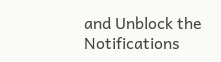and Unblock the Notifications